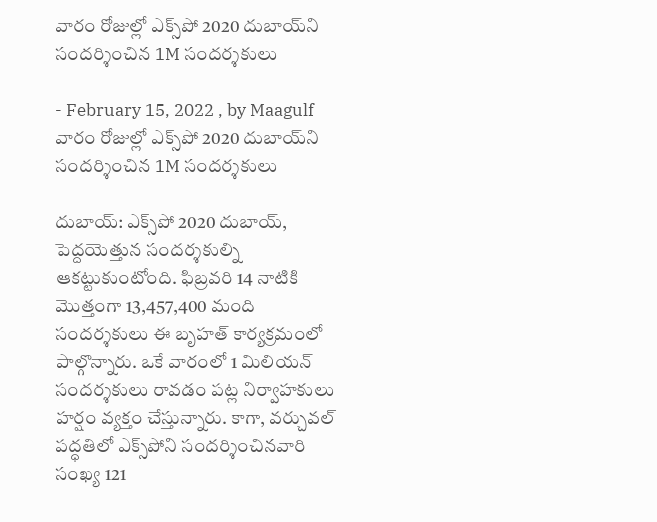వారం రోజుల్లో ఎక్స్‌పో 2020 దుబాయ్‌ని సందర్శించిన 1M సందర్శకులు

- February 15, 2022 , by Maagulf
వారం రోజుల్లో ఎక్స్‌పో 2020 దుబాయ్‌ని సందర్శించిన 1M సందర్శకులు

దుబాయ్: ఎక్స్‌పో 2020 దుబాయ్, పెద్దయెత్తున సందర్శకుల్ని ఆకట్టుకుంటోంది. ఫిబ్రవరి 14 నాటికి మొత్తంగా 13,457,400 మంది సందర్శకులు ఈ బృహత్ కార్యక్రమంలో పాల్గొన్నారు. ఒకే వారంలో 1 మిలియన్ సందర్శకులు రావడం పట్ల నిర్వాహకులు హర్షం వ్యక్తం చేస్తున్నారు. కాగా, వర్చువల్ పద్ధతిలో ఎక్స్‌పోని సందర్శించినవారి సంఖ్య 121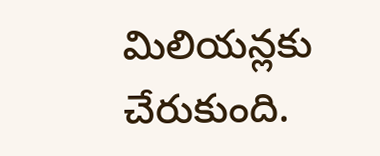మిలియన్లకు చేరుకుంది.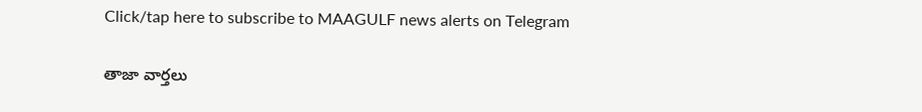Click/tap here to subscribe to MAAGULF news alerts on Telegram

తాజా వార్తలు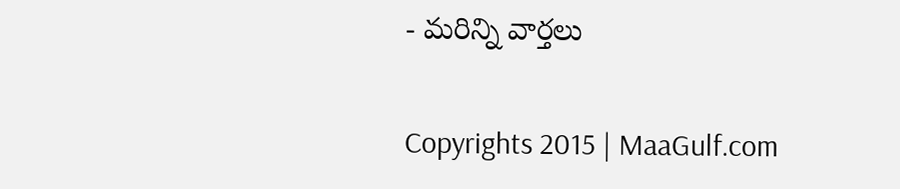- మరిన్ని వార్తలు

Copyrights 2015 | MaaGulf.com